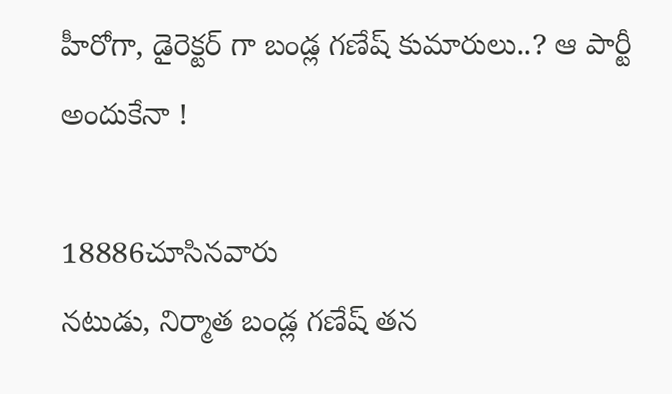హీరోగా, డైరెక్టర్ గా బండ్ల గణేష్ కుమారులు..? ఆ పార్టీ అందుకేనా !

18886చూసినవారు
నటుడు, నిర్మాత బండ్ల గణేష్ తన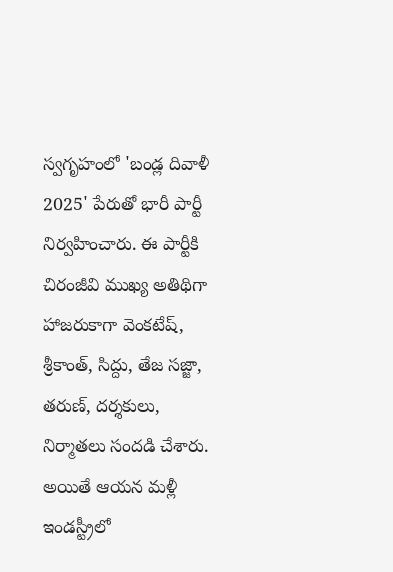స్వగృహంలో 'బండ్ల దివాళీ 2025' పేరుతో భారీ పార్టీ నిర్వహించారు. ఈ పార్టీకి చిరంజీవి ముఖ్య అతిథిగా హాజరుకాగా వెంకటేష్, శ్రీకాంత్, సిద్దు, తేజ సజ్జా, తరుణ్, దర్శకులు, నిర్మాతలు సందడి చేశారు. అయితే ఆయన మళ్లీ ఇండస్ట్రీలో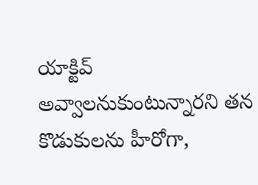యాక్టివ్ అవ్వాలనుకుంటున్నారని తన కొడుకులను హీరోగా,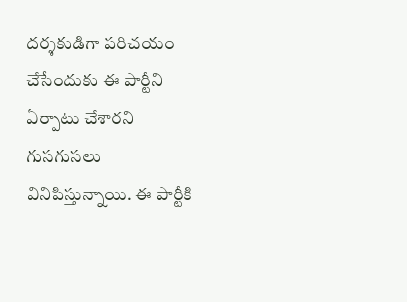దర్శకుడిగా పరిచయం చేసేందుకు ఈ పార్టీని ఏర్పాటు చేశారని గుసగుసలు వినిపిస్తున్నాయి. ఈ పార్టీకి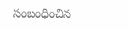సంబంధించిన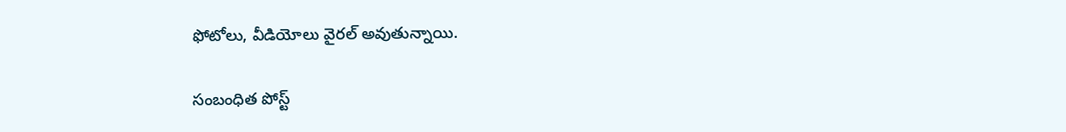ఫోటోలు, వీడియోలు వైరల్ అవుతున్నాయి.

సంబంధిత పోస్ట్